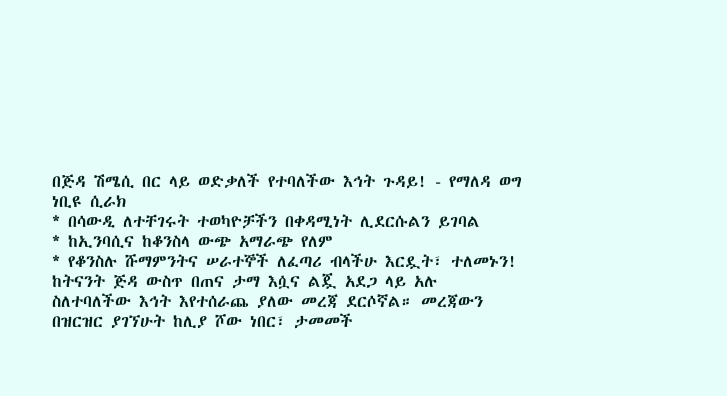በጅዳ ሽሜሲ በር ላይ ወድቃለች የተባለችው እኅት ጉዳይ! - የማለዳ ወግ
ነቢዩ ሲራክ
* በሳውዲ ለተቸገሩት ተወካዮቻችን በቀዳሚነት ሊደርሱልን ይገባል
* ከኢንባሲና ከቆንስላ ውጭ አማራጭ የለም
* የቆንስሉ ሹማምንትና ሠራተኞች ለፈጣሪ ብላችሁ እርዷት፣ ተለመኑን!
ከትናንት ጅዳ ውስጥ በጠና ታማ እሷና ልጇ አደጋ ላይ አሉ ስለተባለችው እኅት እየተሰራጨ ያለው መረጃ ደርሶኛል። መረጃውን በዝርዝር ያገኘሁት ከሊያ ሾው ነበር፣ ታመመች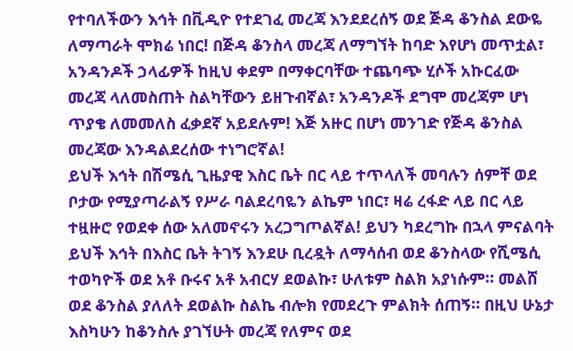የተባለችውን እኅት በቪዲዮ የተደገፈ መረጃ እንደደረሰኝ ወደ ጅዳ ቆንስል ደውዬ ለማጣራት ሞክሬ ነበር! በጅዳ ቆንስላ መረጃ ለማግኘት ከባድ እየሆነ መጥቷል፣ አንዳንዶች ኃላፊዎች ከዚህ ቀደም በማቀርባቸው ተጨባጭ ሂሶች አኩርፈው መረጃ ላለመስጠት ስልካቸውን ይዘጉብኛል፣ አንዳንዶች ደግሞ መረጃም ሆነ ጥያቄ ለመመለስ ፈቃደኛ አይደሉም! እጅ አዙር በሆነ መንገድ የጅዳ ቆንስል መረጃው እንዳልደረሰው ተነግሮኛል!
ይህች እኅት በሽሜሲ ጊዜያዊ እስር ቤት በር ላይ ተጥላለች መባሉን ሰምቸ ወደ ቦታው የሚያጣራልኝ የሥራ ባልደረባዬን ልኬም ነበር፣ ዛሬ ረፋድ ላይ በር ላይ ተዟዙሮ የወደቀ ሰው አለመኖሩን አረጋግጦልኛል! ይህን ካደረግኩ በኋላ ምናልባት ይህች እኅት በእስር ቤት ትገኝ እንደሁ ቢረዷት ለማሳሰብ ወደ ቆንስላው የሺሜሲ ተወካዮች ወደ አቶ ቡሩና አቶ አብርሃ ደወልኩ፣ ሁለቱም ስልክ አያነሱም። መልሸ ወደ ቆንስል ያለለት ደወልኩ ስልኬ ብሎክ የመደረጉ ምልክት ሰጠኝ። በዚህ ሁኔታ እስካሁን ከቆንስሉ ያገኘሁት መረጃ የለምና ወደ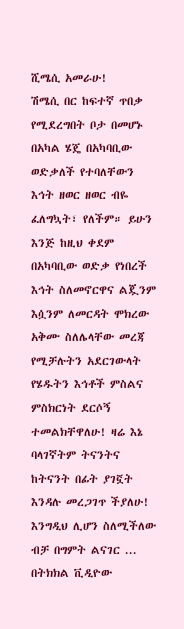ሺሜሲ አመራሁ!
ሽሜሲ በር ከፍተኛ ጥበቃ የሚደረግበት ቦታ በመሆኑ በአካል ሄጄ በአካባቢው ወድቃለች የተባለቸውን እኅት ዘወር ዘወር ብዬ ፈለግኳት፣ የለችም። ይሁን እንጅ ከዚህ ቀደም በአካባቢው ወድቃ የነበረች እኅት ስለመኖርዋና ልጇንም እሷንም ለመርዳት ሞክረው አቅሙ ስለሌላቸው መረጃ የሚቻሉትን አደርገውላት የሄዱትን እኅቶች ምስልና ምስክርነት ደርሶኝ ተመልክቸዋለሁ! ዛሬ እኔ ባላገኛትም ትናንትና ከትናንት በፊት ያገኟት እንዳሉ መረጋገጥ ችያለሁ! እንግዲህ ሊሆን ስለሚችለው ብቻ በግምት ልናገር ... በትክክል ቪዲዮው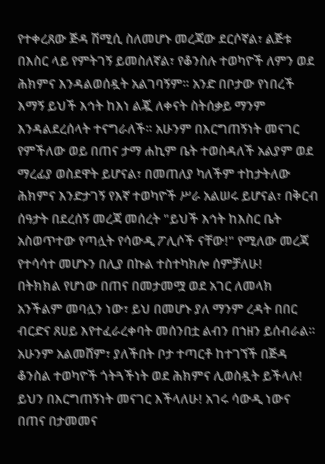የተቀረጸው ጅዳ ሽሚሲ ስለመሆኑ መረጃው ደርሶኛል፣ ልጅቱ በእስር ላይ የምትገኝ ይመስለኛል፣ የቆንስሉ ተወካዮች ለምን ወደ ሕክምና እንዳልወሰዷት አልገባኝም። አንድ በቦታው የነበረች እማኝ ይህች እኅት ከእነ ልጇ ለቀናት ስትሰቃይ ማንም እንዳልደረሰላት ተናግራለች። አሁንም በእርግጠኝነት መናገር የምችለው ወይ በጠና ታማ ሐኪም ቤት ተወስዳለች አልያም ወደ ማረፊያ ወስደዋት ይሆናል፣ በመጠለያ ካለችም ተከታትለው ሕክምና እንድታገኝ የእኛ ተወካዮች ሥራ አልሠሩ ይሆናል፣ በቅርብ ሰዓታት በደረሰኝ መረጃ መሰረት "ይህች እኅት ከእስር ቤት አስወጥተው የጣሏት የሳውዲ ፖሊሶች ናቸው!" የሚለው መረጃ የተሳሳተ መሆኑን በሊያ በኩል ተስተካክሎ ሰምቻለሁ!
በትክክል የሆነው በጠና በመታመሟ ወደ አገር ለመላክ አንችልም መባሏን ነው፣ ይህ በመሆኑ ያለ ማንም ረዳት በበር ብርድና ጸሀይ እየተፈራረቀባት መሰንበቷ ልብን በኀዘን ይሰብራል። አሁንም አልመሸም፣ ያለችበት ቦታ ተጣርቶ ከተገኘች በጅዳ ቆንስል ተወካዮች ጎትጓችነት ወደ ሕክምና ሊወስዷት ይችላሉ! ይህን በእርግጠኝነት መናገር እችላለሁ! አገሩ ሳውዲ ነውና በጠና በታመመና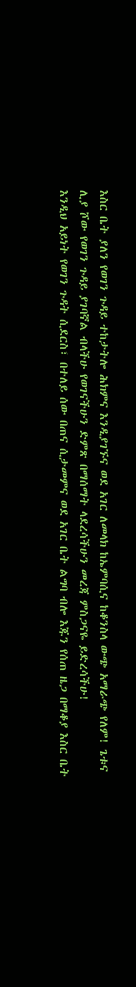እስር ቤት ያለን የወገን ጉዳይ ተከታትሎ ሕክምና እንዲያገኙና ወደ አገር ለመላክ ከኤምባሲና ከቆንስላ ውጭ አማራጭ የለም! ጌቱና ሊያ ሾው የወገን ጉዳይ ያገባኛል ብላችሁ የወገናችሁን ድምጽ በማሰማት ላደረሳችሁን መረጃ ምስጋናዬ ይድረሳችሁ!
እንዲህ አይነት የወገን ጉዳት ሲደርስ፣ በተለይ ሰው በጠና ሲታመምና ወደ አገር ቤት ልግባ ብሎ እጁን የሰጠ ዜጋ በማቆያ እስር ቤት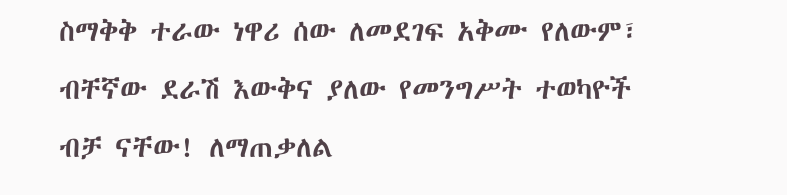ስማቅቅ ተራው ነዋሪ ሰው ለመደገፍ አቅሙ የለውም፣ ብቸኛው ደራሽ እውቅና ያለው የመንግሥት ተወካዮች ብቻ ናቸው! ለማጠቃለል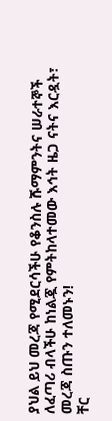ያህል ይህ መረጃ የሚደርሳችሁ የቆንስሉ ሹማምንትና ሠራተኞች ለፈጣሪ ብላችሁ ከነልጇ የምትከላተመው እኅት ዜጋ ናትና እርዷት፣ መረጃ ስጡን ተለመኑን!
ቸር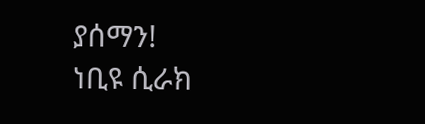ያሰማን!
ነቢዩ ሲራክ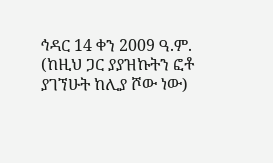ኅዳር 14 ቀን 2009 ዓ.ም.
(ከዚህ ጋር ያያዝኩትን ፎቶ ያገኘሁት ከሊያ ሾው ነው)